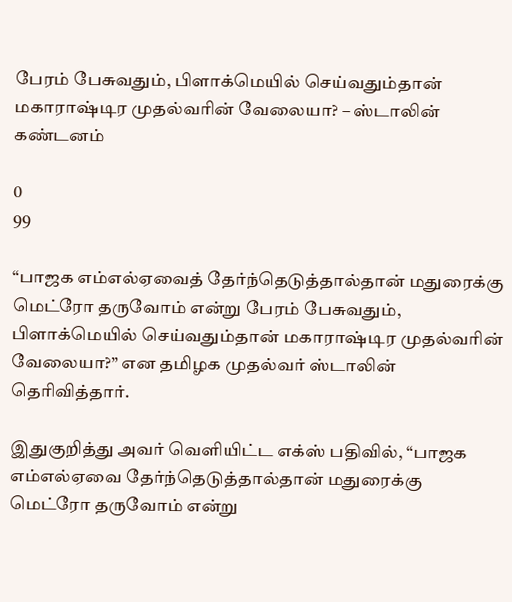பேரம் பேசுவதும், பிளாக்மெயில் செய்வதும்தான் மகாராஷ்டிர முதல்வரின் வேலையா? – ஸ்டாலின் கண்டனம்

0
99

“பாஜக எம்எல்ஏவைத் தேர்ந்தெடுத்தால்தான் மதுரைக்கு மெட்ரோ தருவோம் என்று பேரம் பேசுவதும், பிளாக்மெயில் செய்வதும்தான் மகாராஷ்டிர முதல்வரின் வேலையா?” என தமிழக முதல்வர் ஸ்டாலின் தெரிவித்தார்.

இதுகுறித்து அவர் வெளியிட்ட எக்ஸ் பதிவில், “பாஜக எம்எல்ஏவை தேர்ந்தெடுத்தால்தான் மதுரைக்கு மெட்ரோ தருவோம் என்று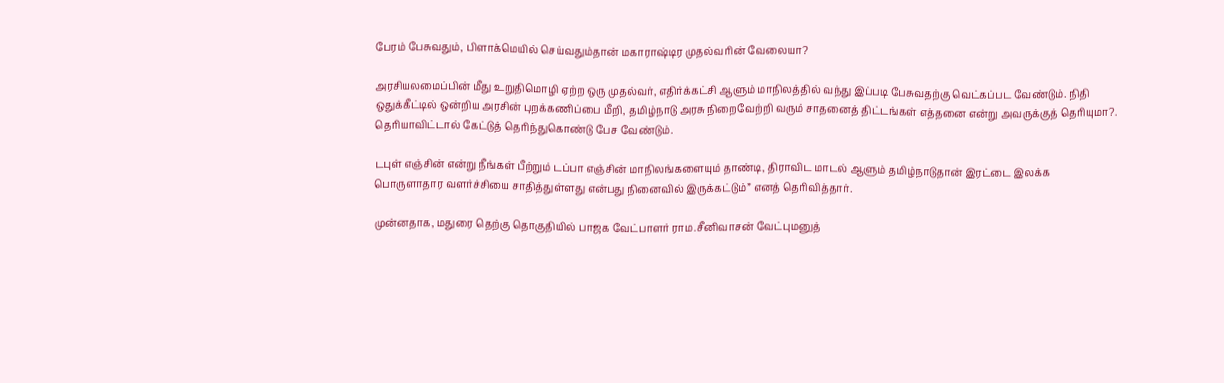பேரம் பேசுவதும், பிளாக்மெயில் செய்வதும்தான் மகாராஷ்டிர முதல்வரின் வேலையா?

அரசியலமைப்பின் மீது உறுதிமொழி ஏற்ற ஒரு முதல்வர், எதிர்க்கட்சி ஆளும் மாநிலத்தில் வந்து இப்படி பேசுவதற்கு வெட்கப்பட வேண்டும். நிதி ஒதுக்கீட்டில் ஒன்றிய அரசின் புறக்கணிப்பை மீறி, தமிழ்நாடு அரசு நிறைவேற்றி வரும் சாதனைத் திட்டங்கள் எத்தனை என்று அவருக்குத் தெரியுமா?. தெரியாவிட்டால் கேட்டுத் தெரிந்துகொண்டு பேச வேண்டும்.

டபுள் எஞ்சின் என்று நீங்கள் பீற்றும் டப்பா எஞ்சின் மாநிலங்களையும் தாண்டி, திராவிட மாடல் ஆளும் தமிழ்நாடுதான் இரட்டை இலக்க பொருளாதார வளர்ச்சியை சாதித்துள்ளது என்பது நினைவில் இருக்கட்டும்” எனத் தெரிவித்தார்.

முன்னதாக, மதுரை தெற்கு தொகுதியில் பாஜக வேட்பாளர் ராம.சீனிவாசன் வேட்புமனுத்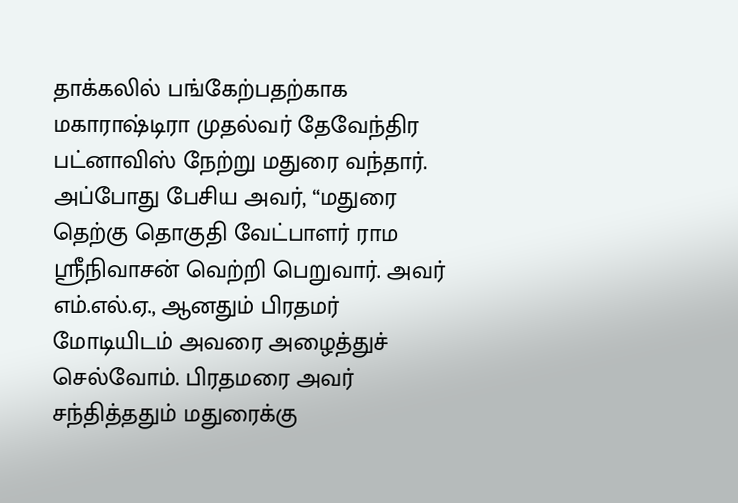தாக்கலில் பங்கேற்பதற்காக மகாராஷ்டிரா முதல்வர் தேவேந்திர பட்னாவிஸ் நேற்று மதுரை வந்தார். அப்போது பேசிய அவர், “மதுரை தெற்கு தொகுதி வேட்பாளர் ராம ஸ்ரீநிவாசன் வெற்றி பெறுவார். அவர் எம்.எல்.ஏ., ஆனதும் பிரதமர் மோடியிடம் அவரை அழைத்துச் செல்வோம். பிரதமரை அவர் சந்தித்ததும் மதுரைக்கு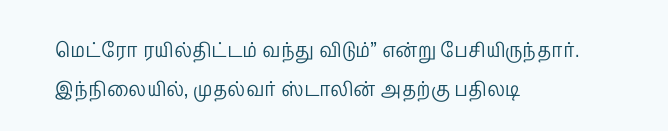மெட்ரோ ரயில்திட்டம் வந்து விடும்” என்று பேசியிருந்தார். இந்நிலையில், முதல்வர் ஸ்டாலின் அதற்கு பதிலடி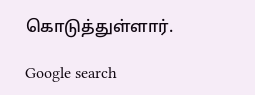கொடுத்துள்ளார்.

Google search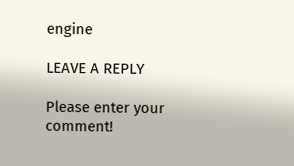engine

LEAVE A REPLY

Please enter your comment!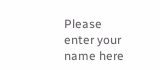Please enter your name here